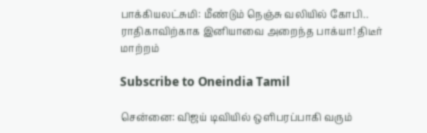பாக்கியலட்சுமி: மீண்டும் நெஞ்சு வலியில் கோபி.. ராதிகாவிற்காக இனியாவை அறைந்த பாக்யா! திடீர் மாற்றம்

Subscribe to Oneindia Tamil

சென்னை: விஜய் டிவியில் ஒளிபரப்பாகி வரும்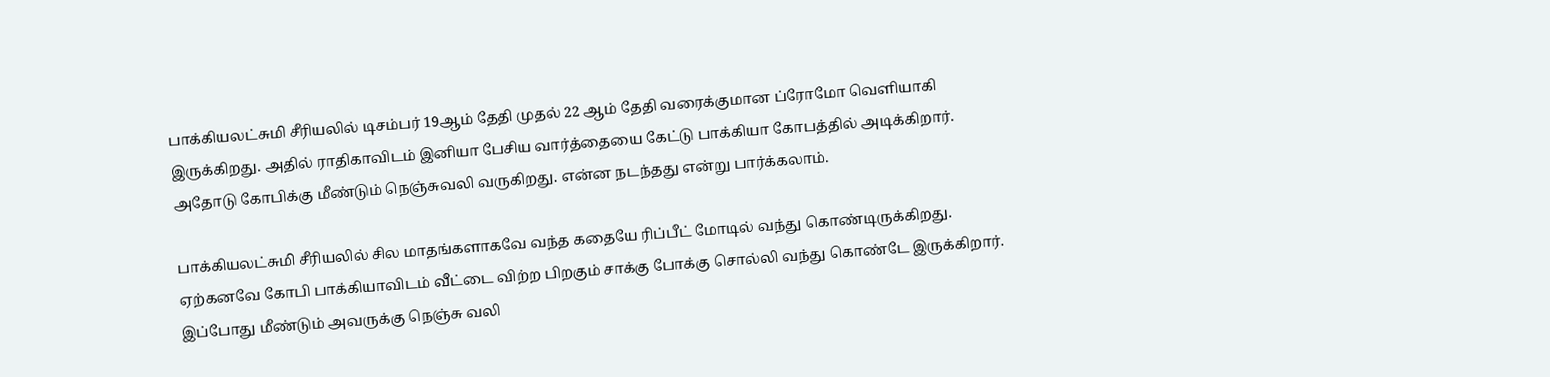பாக்கியலட்சுமி சீரியலில் டிசம்பர் 19ஆம் தேதி முதல் 22 ஆம் தேதி வரைக்குமான ப்ரோமோ வெளியாகி இருக்கிறது. அதில் ராதிகாவிடம் இனியா பேசிய வார்த்தையை கேட்டு பாக்கியா கோபத்தில் அடிக்கிறார். அதோடு கோபிக்கு மீண்டும் நெஞ்சுவலி வருகிறது. என்ன நடந்தது என்று பார்க்கலாம்.

பாக்கியலட்சுமி சீரியலில் சில மாதங்களாகவே வந்த கதையே ரிப்பீட் மோடில் வந்து கொண்டிருக்கிறது. ஏற்கனவே கோபி பாக்கியாவிடம் வீட்டை விற்ற பிறகும் சாக்கு போக்கு சொல்லி வந்து கொண்டே இருக்கிறார். இப்போது மீண்டும் அவருக்கு நெஞ்சு வலி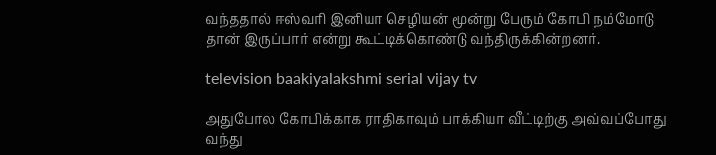வந்ததால் ஈஸ்வரி இனியா செழியன் மூன்று பேரும் கோபி நம்மோடு தான் இருப்பார் என்று கூட்டிக்கொண்டு வந்திருக்கின்றனர்.

television baakiyalakshmi serial vijay tv

அதுபோல கோபிக்காக ராதிகாவும் பாக்கியா வீட்டிற்கு அவ்வப்போது வந்து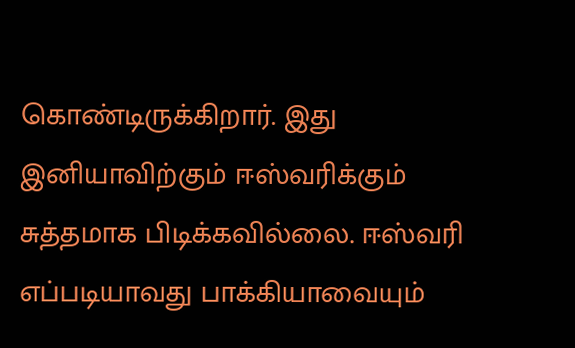கொண்டிருக்கிறார். இது இனியாவிற்கும் ஈஸ்வரிக்கும் சுத்தமாக பிடிக்கவில்லை. ஈஸ்வரி எப்படியாவது பாக்கியாவையும்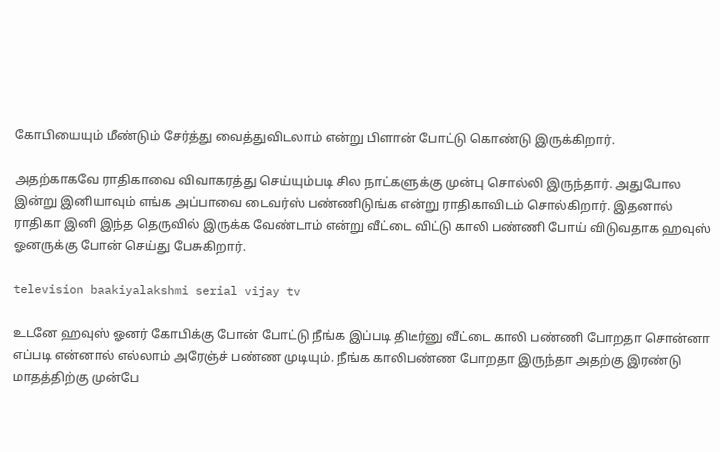கோபியையும் மீண்டும் சேர்த்து வைத்துவிடலாம் என்று பிளான் போட்டு கொண்டு இருக்கிறார்.

அதற்காகவே ராதிகாவை விவாகரத்து செய்யும்படி சில நாட்களுக்கு முன்பு சொல்லி இருந்தார். அதுபோல இன்று இனியாவும் எங்க அப்பாவை டைவர்ஸ் பண்ணிடுங்க என்று ராதிகாவிடம் சொல்கிறார். இதனால் ராதிகா இனி இந்த தெருவில் இருக்க வேண்டாம் என்று வீட்டை விட்டு காலி பண்ணி போய் விடுவதாக ஹவுஸ் ஓனருக்கு போன் செய்து பேசுகிறார்.

television baakiyalakshmi serial vijay tv

உடனே ஹவுஸ் ஓனர் கோபிக்கு போன் போட்டு நீங்க இப்படி திடீர்னு வீட்டை காலி பண்ணி போறதா சொன்னா எப்படி என்னால் எல்லாம் அரேஞ்ச் பண்ண முடியும். நீங்க காலிபண்ண போறதா இருந்தா அதற்கு இரண்டு மாதத்திற்கு முன்பே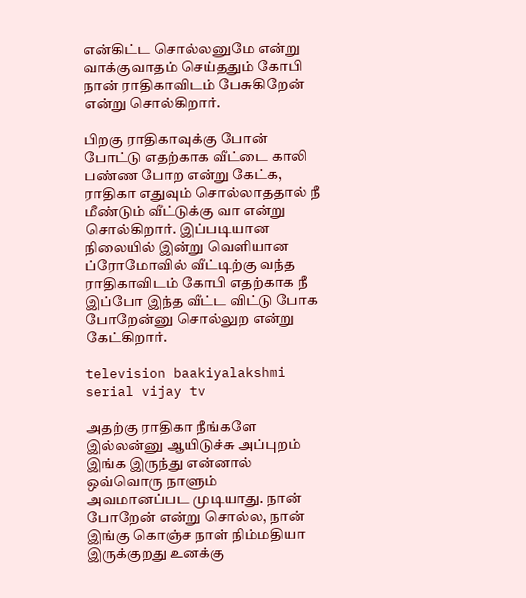என்கிட்ட சொல்லனுமே என்று வாக்குவாதம் செய்ததும் கோபி நான் ராதிகாவிடம் பேசுகிறேன் என்று சொல்கிறார்.

பிறகு ராதிகாவுக்கு போன் போட்டு எதற்காக வீட்டை காலி பண்ண போற என்று கேட்க, ராதிகா எதுவும் சொல்லாததால் நீ மீண்டும் வீட்டுக்கு வா என்று சொல்கிறார். இப்படியான நிலையில் இன்று வெளியான ப்ரோமோவில் வீட்டிற்கு வந்த ராதிகாவிடம் கோபி எதற்காக நீ இப்போ இந்த வீட்ட விட்டு போக போறேன்னு சொல்லுற என்று கேட்கிறார்.

television baakiyalakshmi serial vijay tv

அதற்கு ராதிகா நீங்களே இல்லன்னு ஆயிடுச்சு அப்புறம் இங்க இருந்து என்னால் ஒவ்வொரு நாளும் அவமானப்பட முடியாது. நான் போறேன் என்று சொல்ல, நான் இங்கு கொஞ்ச நாள் நிம்மதியா இருக்குறது உனக்கு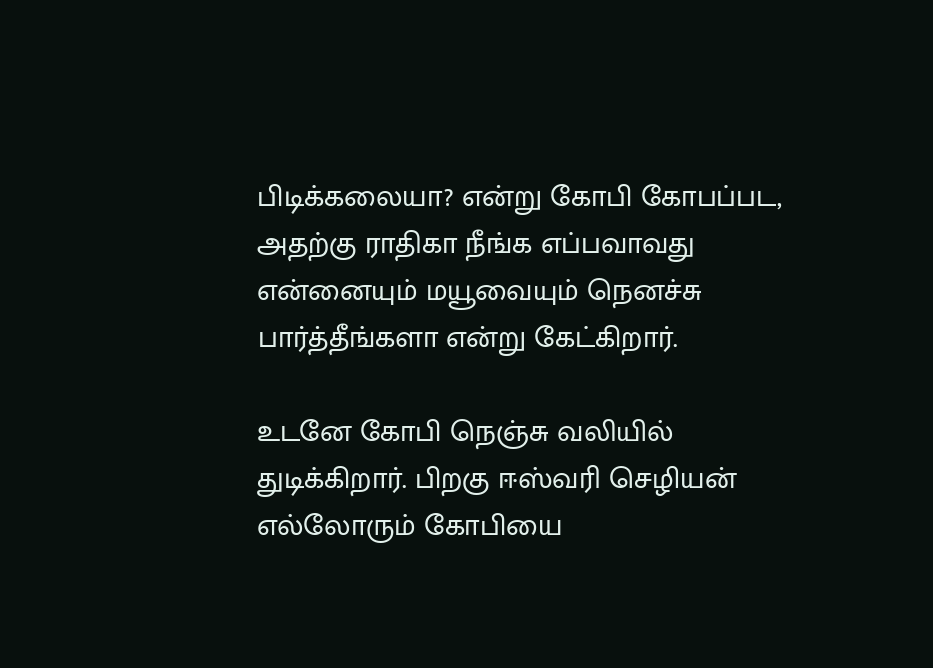பிடிக்கலையா? என்று கோபி கோபப்பட, அதற்கு ராதிகா நீங்க எப்பவாவது என்னையும் மயூவையும் நெனச்சு பார்த்தீங்களா என்று கேட்கிறார்.

உடனே கோபி நெஞ்சு வலியில் துடிக்கிறார். பிறகு ஈஸ்வரி செழியன் எல்லோரும் கோபியை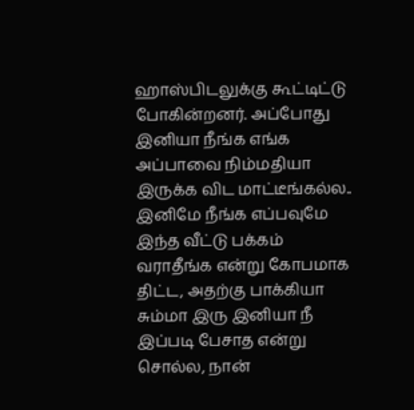ஹாஸ்பிடலுக்கு கூட்டிட்டு போகின்றனர். அப்போது இனியா நீங்க எங்க அப்பாவை நிம்மதியா இருக்க விட மாட்டீங்கல்ல.. இனிமே நீங்க எப்பவுமே இந்த வீட்டு பக்கம் வராதீங்க என்று கோபமாக திட்ட, அதற்கு பாக்கியா சும்மா இரு இனியா நீ இப்படி பேசாத என்று சொல்ல, நான்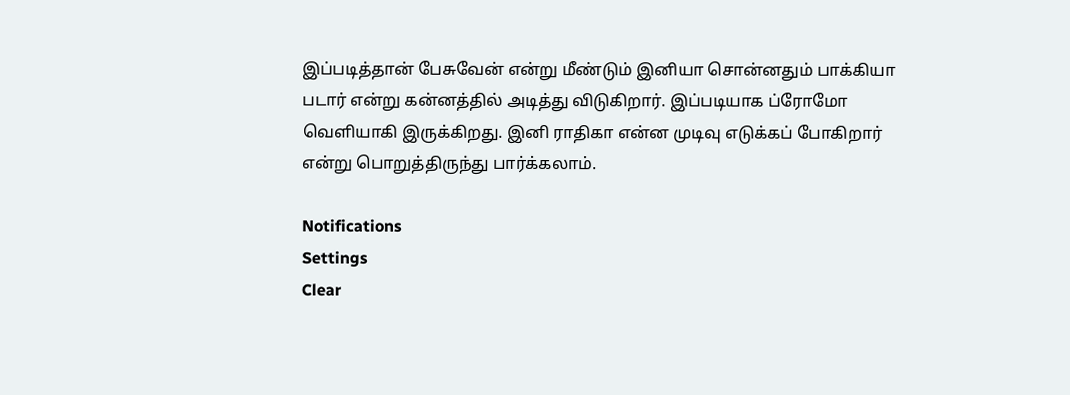இப்படித்தான் பேசுவேன் என்று மீண்டும் இனியா சொன்னதும் பாக்கியா படார் என்று கன்னத்தில் அடித்து விடுகிறார். இப்படியாக ப்ரோமோ வெளியாகி இருக்கிறது. இனி ராதிகா என்ன முடிவு எடுக்கப் போகிறார் என்று பொறுத்திருந்து பார்க்கலாம்.

Notifications
Settings
Clear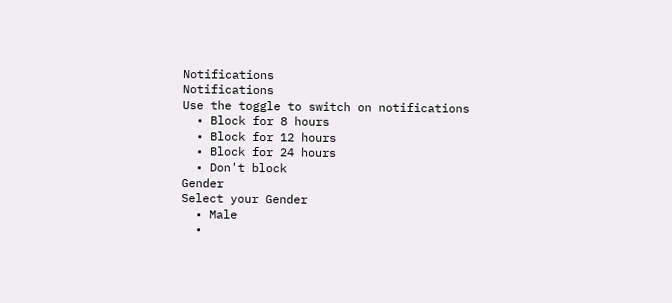Notifications
Notifications
Use the toggle to switch on notifications
  • Block for 8 hours
  • Block for 12 hours
  • Block for 24 hours
  • Don't block
Gender
Select your Gender
  • Male
  •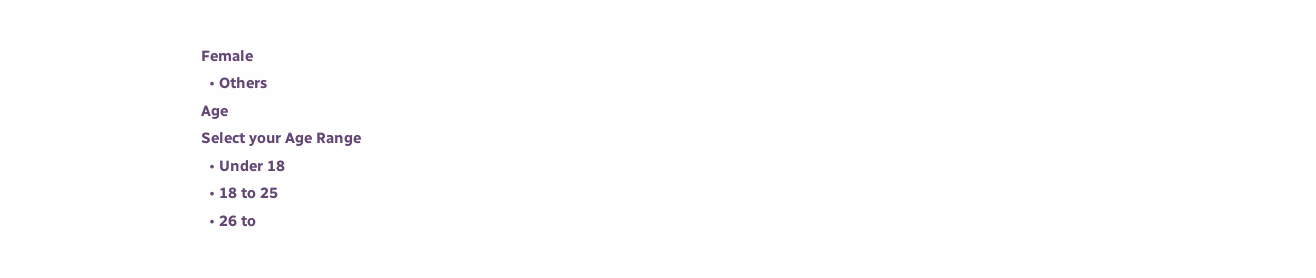Female
  • Others
Age
Select your Age Range
  • Under 18
  • 18 to 25
  • 26 to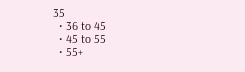35
  • 36 to 45
  • 45 to 55
  • 55+